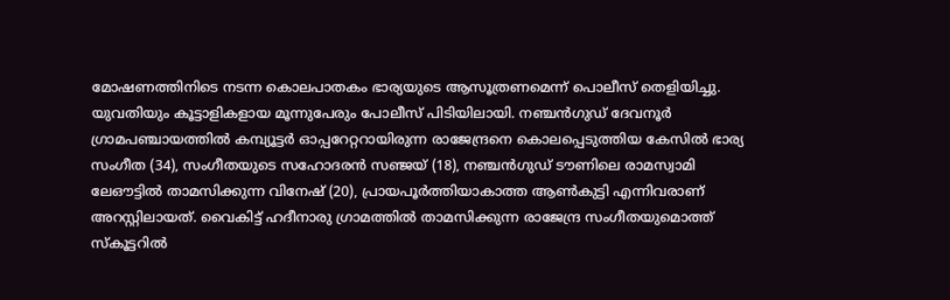മോഷണത്തിനിടെ നടന്ന കൊലപാതകം ഭാര്യയുടെ ആസൂത്രണമെന്ന് പൊലീസ് തെളിയിച്ചു. യുവതിയും കൂട്ടാളികളായ മൂന്നുപേരും പോലീസ് പിടിയിലായി. നഞ്ചൻഗുഡ് ദേവനൂർ ഗ്രാമപഞ്ചായത്തിൽ കമ്പ്യൂട്ടർ ഓപ്പറേറ്ററായിരുന്ന രാജേന്ദ്രനെ കൊലപ്പെടുത്തിയ കേസിൽ ഭാര്യ സംഗീത (34), സംഗീതയുടെ സഹോദരൻ സഞ്ജയ് (18), നഞ്ചൻഗുഡ് ടൗണിലെ രാമസ്വാമി ലേഔട്ടിൽ താമസിക്കുന്ന വിനേഷ് (20), പ്രായപൂർത്തിയാകാത്ത ആൺകുട്ടി എന്നിവരാണ് അറസ്റ്റിലായത്. വൈകിട്ട് ഹദീനാരു ഗ്രാമത്തിൽ താമസിക്കുന്ന രാജേന്ദ്ര സംഗീതയുമൊത്ത് സ്‌കൂട്ടറിൽ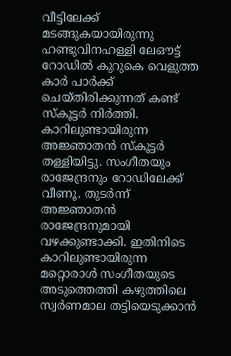വീട്ടിലേക്ക് മടങ്ങുകയായിരുന്നു ഹണ്ടുവിനഹള്ളി ലേഔട്ട് റോഡിൽ കുറുകെ വെളുത്ത കാർ പാർക്ക് ചെയ്‌തിരിക്കുന്നത് കണ്ട് സ്‌കൂട്ടർ നിർത്തി. കാറിലുണ്ടായിരുന്ന അജ്ഞാതൻ സ്‌കൂട്ടർ തള്ളിയിട്ടു. സംഗീതയും രാജേന്ദ്രനും റോഡിലേക്ക് വീണൂ. തുടർന്ന് അജ്ഞാതൻ രാജേന്ദ്രനുമായി വഴക്കുണ്ടാക്കി. ഇതിനിടെ കാറിലുണ്ടായിരുന്ന മറ്റൊരാൾ സംഗീതയുടെ അടുത്തെത്തി കഴുത്തിലെ സ്വർണമാല തട്ടിയെടുക്കാൻ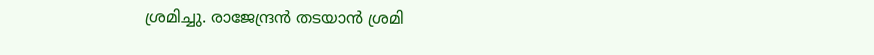ശ്രമിച്ചു. രാജേന്ദ്രൻ തടയാൻ ശ്രമി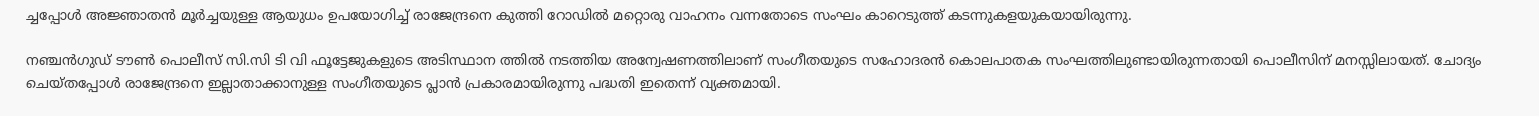ച്ചപ്പോൾ അജ്ഞാതൻ മൂർച്ചയുള്ള ആയുധം ഉപയോഗിച്ച് രാജേന്ദ്രനെ കുത്തി റോഡിൽ മറ്റൊരു വാഹനം വന്നതോടെ സംഘം കാറെടുത്ത് കടന്നുകളയുകയായിരുന്നു.

നഞ്ചൻഗുഡ് ടൗൺ പൊലീസ് സി.സി ടി വി ഫൂട്ടേജുകളുടെ അടിസ്ഥാന ത്തിൽ നടത്തിയ അന്വേഷണത്തിലാണ് സംഗീതയുടെ സഹോദരൻ കൊലപാതക സംഘത്തിലുണ്ടായിരുന്നതായി പൊലീസിന് മനസ്സിലായത്. ചോദ്യം ചെയ്‌തപ്പോൾ രാജേന്ദ്രനെ ഇല്ലാതാക്കാനുള്ള സംഗീതയുടെ പ്ലാൻ പ്രകാരമായിരുന്നു പദ്ധതി ഇതെന്ന് വ്യക്തമായി.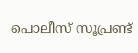പൊലീസ് സൂപ്രണ്ട്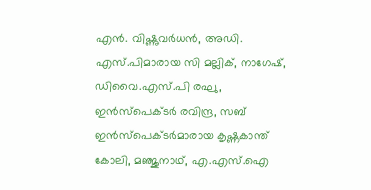എൻ. വിഷ്ണുവർധൻ, അഡി. എസ്.പിമാരായ സി മല്ലിക്, നാഗേഷ്, ഡിവൈ.എസ്.പി രഘു, ഇൻസ്പെക്ടർ രവിന്ദ്ര, സബ് ഇൻസ്പെക്ടർമാരായ കൃഷ്ണകാന്ത് കോലി, മഞ്ജുനാഥ്, എ.എസ്.ഐ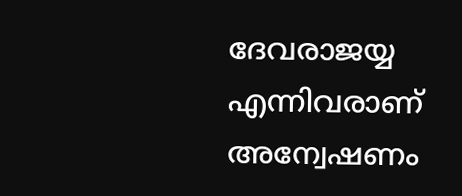ദേവരാജയ്യ എന്നിവരാണ് അന്വേഷണം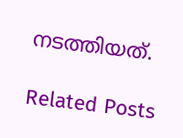നടത്തിയത്.

Related Posts